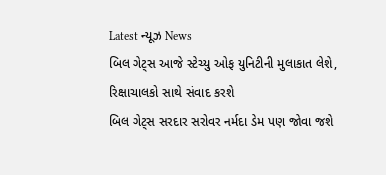Latest ન્યૂઝ News
બિલ ગેટ્સ આજે સ્ટેચ્યુ ઓફ યુનિટીની મુલાકાત લેશે, રિક્ષાચાલકો સાથે સંવાદ કરશે
બિલ ગેટ્સ સરદાર સરોવર નર્મદા ડેમ પણ જોવા જશે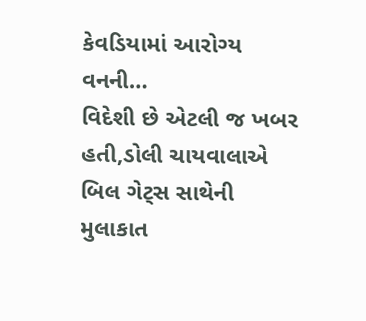કેવડિયામાં આરોગ્ય વનની…
વિદેશી છે એટલી જ ખબર હતી,ડોલી ચાયવાલાએ બિલ ગેટ્સ સાથેની મુલાકાત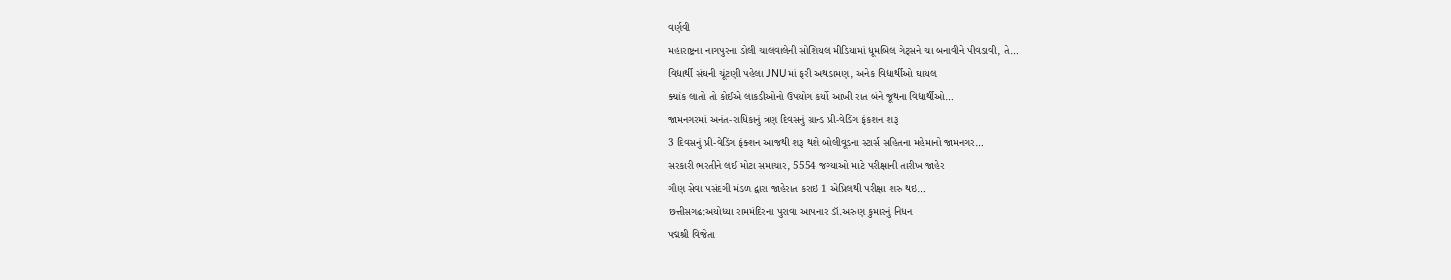વર્ણવી
મહારાષ્ટ્રના નાગપુરના ડોલી ચાલવાલેની સોશિયલ મીડિયામાં ધૂમબિલ ગેટ્સને ચા બનાવીને પીવડાવી, તે…
વિદ્યાર્થી સંઘની ચૂંટણી પહેલા JNUમાં ફરી અથડામણ, અનેક વિદ્યાર્થીઓ ઘાયલ
ક્યાંક લાતો તો કોઈએ લાકડીઓનો ઉપયોગ કર્યો આખી રાત બંને જૂથના વિદ્યાર્થીઓ…
જામનગરમાં અનંત-રાધિકાનું ત્રણ દિવસનું ગ્રાન્ડ પ્રી-વેડિંગ ફંકશન શરૂ
3 દિવસનું પ્રી-વેડિંગ ફંક્શન આજથી શરૂ થશે બોલીવૂડના સ્ટાર્સ સહિતના મહેમાનો જામનગર…
સરકારી ભરતીને લઈ મોટા સમાચાર, 5554 જગ્યાઓ માટે પરીક્ષાની તારીખ જાહેર
ગૌણ સેવા પસંદગી મંડળ દ્વારા જાહેરાત કરાઇ 1 એપ્રિલથી પરીક્ષા શરુ થઇ…
છત્તીસગઢ:અયોધ્યા રામમંદિરના પુરાવા આપનાર ડૉ.અરુણ કુમારનું નિધન
પદ્મશ્રી વિજેતા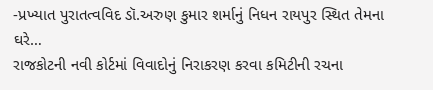-પ્રખ્યાત પુરાતત્વવિદ ડૉ.અરુણ કુમાર શર્માનું નિધન રાયપુર સ્થિત તેમના ઘરે…
રાજકોટની નવી કોર્ટમાં વિવાદોનું નિરાકરણ કરવા કમિટીની રચના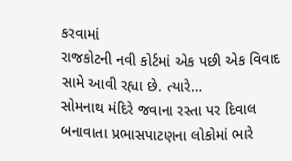કરવામાં
રાજકોટની નવી કોર્ટમાં એક પછી એક વિવાદ સામે આવી રહ્યા છે. ત્યારે…
સોમનાથ મંદિરે જવાના રસ્તા પર દિવાલ બનાવાતા પ્રભાસપાટણના લોકોમાં ભારે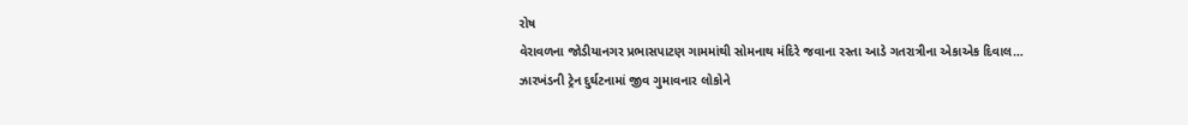રોષ
વેરાવળના જોડીયાનગર પ્રભાસપાટણ ગામમાંથી સોમનાથ મંદિરે જવાના રસ્તા આડે ગતરાત્રીના એકાએક દિવાલ…
ઝારખંડની ટ્રેન દુર્ઘટનામાં જીવ ગુમાવનાર લોકોને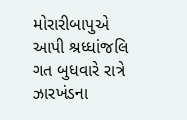મોરારીબાપુએ આપી શ્રધ્ધાંજલિ
ગત બુધવારે રાત્રે ઝારખંડના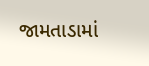જામતાડામાં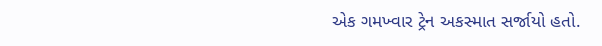એક ગમખ્વાર ટ્રેન અકસ્માત સર્જાયો હતો.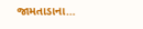જામતાડાના…